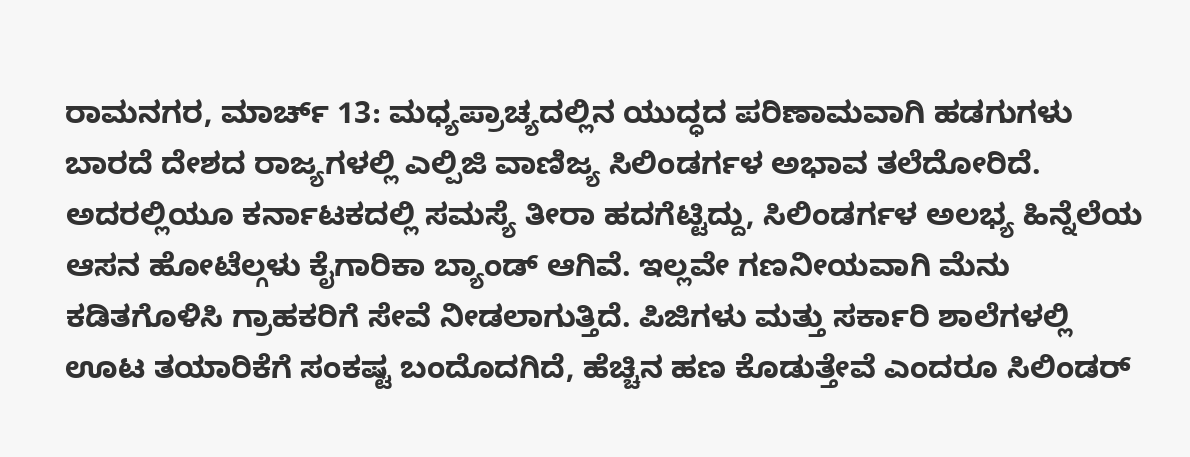ರಾಮನಗರ, ಮಾರ್ಚ್ 13: ಮಧ್ಯಪ್ರಾಚ್ಯದಲ್ಲಿನ ಯುದ್ಧದ ಪರಿಣಾಮವಾಗಿ ಹಡಗುಗಳು ಬಾರದೆ ದೇಶದ ರಾಜ್ಯಗಳಲ್ಲಿ ಎಲ್ಪಿಜಿ ವಾಣಿಜ್ಯ ಸಿಲಿಂಡರ್ಗಳ ಅಭಾವ ತಲೆದೋರಿದೆ. ಅದರಲ್ಲಿಯೂ ಕರ್ನಾಟಕದಲ್ಲಿ ಸಮಸ್ಯೆ ತೀರಾ ಹದಗೆಟ್ಟಿದ್ದು, ಸಿಲಿಂಡರ್ಗಳ ಅಲಭ್ಯ ಹಿನ್ನೆಲೆಯ ಆಸನ ಹೋಟೆಲ್ಗಳು ಕೈಗಾರಿಕಾ ಬ್ಯಾಂಡ್ ಆಗಿವೆ. ಇಲ್ಲವೇ ಗಣನೀಯವಾಗಿ ಮೆನು ಕಡಿತಗೊಳಿಸಿ ಗ್ರಾಹಕರಿಗೆ ಸೇವೆ ನೀಡಲಾಗುತ್ತಿದೆ. ಪಿಜಿಗಳು ಮತ್ತು ಸರ್ಕಾರಿ ಶಾಲೆಗಳಲ್ಲಿ ಊಟ ತಯಾರಿಕೆಗೆ ಸಂಕಷ್ಟ ಬಂದೊದಗಿದೆ, ಹೆಚ್ಚಿನ ಹಣ ಕೊಡುತ್ತೇವೆ ಎಂದರೂ ಸಿಲಿಂಡರ್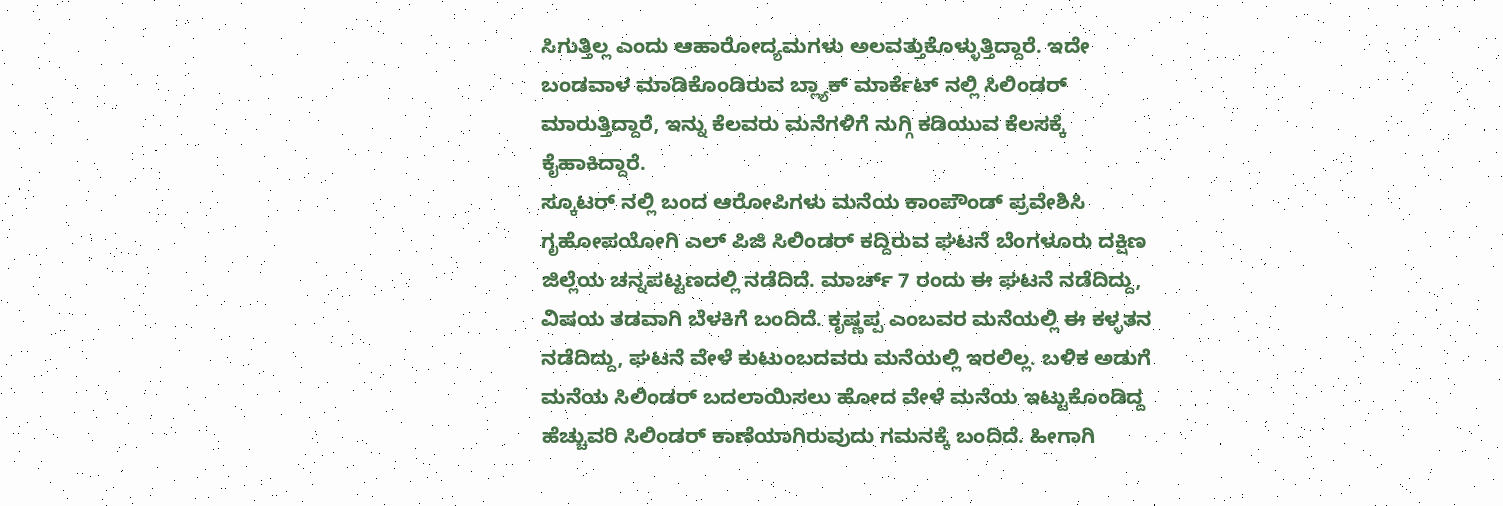ಸಿಗುತ್ತಿಲ್ಲ ಎಂದು ಆಹಾರೋದ್ಯಮಗಳು ಅಲವತ್ತುಕೊಳ್ಳುತ್ತಿದ್ದಾರೆ. ಇದೇ ಬಂಡವಾಳ ಮಾಡಿಕೊಂಡಿರುವ ಬ್ಲ್ಯಾಕ್ ಮಾರ್ಕೆಟ್ ನಲ್ಲಿ ಸಿಲಿಂಡರ್ ಮಾರುತ್ತಿದ್ದಾರೆ, ಇನ್ನು ಕೆಲವರು ಮನೆಗಳಿಗೆ ನುಗ್ಗಿ ಕಡಿಯುವ ಕೆಲಸಕ್ಕೆ ಕೈಹಾಕಿದ್ದಾರೆ.
ಸ್ಕೂಟರ್ ನಲ್ಲಿ ಬಂದ ಆರೋಪಿಗಳು ಮನೆಯ ಕಾಂಪೌಂಡ್ ಪ್ರವೇಶಿಸಿ ಗೃಹೋಪಯೋಗಿ ಎಲ್ ಪಿಜಿ ಸಿಲಿಂಡರ್ ಕದ್ದಿರುವ ಘಟನೆ ಬೆಂಗಳೂರು ದಕ್ಷಿಣ ಜಿಲ್ಲೆಯ ಚನ್ನಪಟ್ಟಣದಲ್ಲಿ ನಡೆದಿದೆ. ಮಾರ್ಚ್ 7 ರಂದು ಈ ಘಟನೆ ನಡೆದಿದ್ದು, ವಿಷಯ ತಡವಾಗಿ ಬೆಳಕಿಗೆ ಬಂದಿದೆ. ಕೃಷ್ಣಪ್ಪ ಎಂಬವರ ಮನೆಯಲ್ಲಿ ಈ ಕಳ್ಳತನ ನಡೆದಿದ್ದು, ಘಟನೆ ವೇಳೆ ಕುಟುಂಬದವರು ಮನೆಯಲ್ಲಿ ಇರಲಿಲ್ಲ. ಬಳಿಕ ಅಡುಗೆ ಮನೆಯ ಸಿಲಿಂಡರ್ ಬದಲಾಯಿಸಲು ಹೋದ ವೇಳೆ ಮನೆಯ ಇಟ್ಟುಕೊಂಡಿದ್ದ ಹೆಚ್ಚುವರಿ ಸಿಲಿಂಡರ್ ಕಾಣೆಯಾಗಿರುವುದು ಗಮನಕ್ಕೆ ಬಂದಿದೆ. ಹೀಗಾಗಿ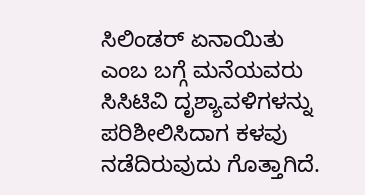ಸಿಲಿಂಡರ್ ಏನಾಯಿತು ಎಂಬ ಬಗ್ಗೆ ಮನೆಯವರು ಸಿಸಿಟಿವಿ ದೃಶ್ಯಾವಳಿಗಳನ್ನು ಪರಿಶೀಲಿಸಿದಾಗ ಕಳವು ನಡೆದಿರುವುದು ಗೊತ್ತಾಗಿದೆ.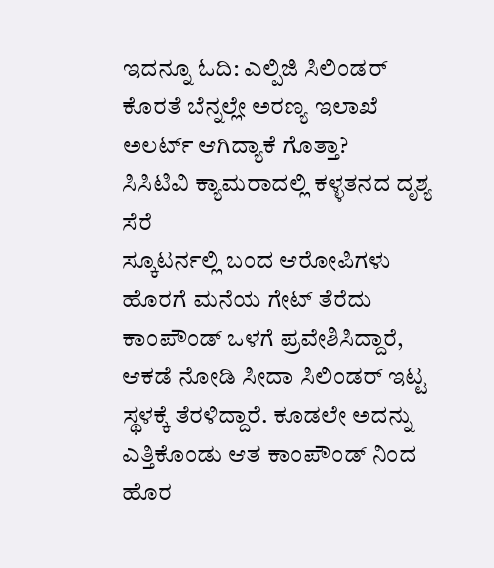ಇದನ್ನೂ ಓದಿ: ಎಲ್ಪಿಜಿ ಸಿಲಿಂಡರ್ ಕೊರತೆ ಬೆನ್ನಲ್ಲೇ ಅರಣ್ಯ ಇಲಾಖೆ ಅಲರ್ಟ್ ಆಗಿದ್ಯಾಕೆ ಗೊತ್ತಾ?
ಸಿಸಿಟಿವಿ ಕ್ಯಾಮರಾದಲ್ಲಿ ಕಳ್ಳತನದ ದೃಶ್ಯ ಸೆರೆ
ಸ್ಕೂಟರ್ನಲ್ಲಿ ಬಂದ ಆರೋಪಿಗಳು ಹೊರಗೆ ಮನೆಯ ಗೇಟ್ ತೆರೆದು ಕಾಂಪೌಂಡ್ ಒಳಗೆ ಪ್ರವೇಶಿಸಿದ್ದಾರೆ, ಆಕಡೆ ನೋಡಿ ಸೀದಾ ಸಿಲಿಂಡರ್ ಇಟ್ಟ ಸ್ಥಳಕ್ಕೆ ತೆರಳಿದ್ದಾರೆ. ಕೂಡಲೇ ಅದನ್ನು ಎತ್ತಿಕೊಂಡು ಆತ ಕಾಂಪೌಂಡ್ ನಿಂದ ಹೊರ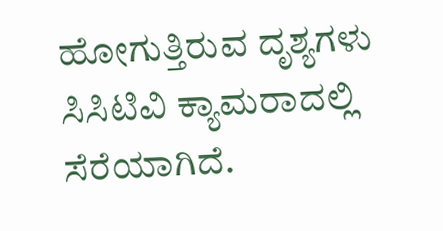ಹೋಗುತ್ತಿರುವ ದೃಶ್ಯಗಳು ಸಿಸಿಟಿವಿ ಕ್ಯಾಮರಾದಲ್ಲಿ ಸೆರೆಯಾಗಿದೆ.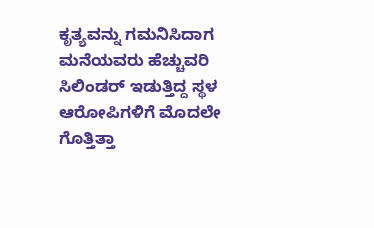ಕೃತ್ಯವನ್ನು ಗಮನಿಸಿದಾಗ ಮನೆಯವರು ಹೆಚ್ಚುವರಿ ಸಿಲಿಂಡರ್ ಇಡುತ್ತಿದ್ದ ಸ್ಥಳ ಆರೋಪಿಗಳಿಗೆ ಮೊದಲೇ ಗೊತ್ತಿತ್ತಾ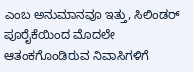ಎಂಬ ಅನುಮಾನವೂ ಇತ್ತು, ಸಿಲಿಂಡರ್ ಪೂರೈಕೆಯಿಂದ ಮೊದಲೇ ಆತಂಕಗೊಂಡಿರುವ ನಿವಾಸಿಗಳಿಗೆ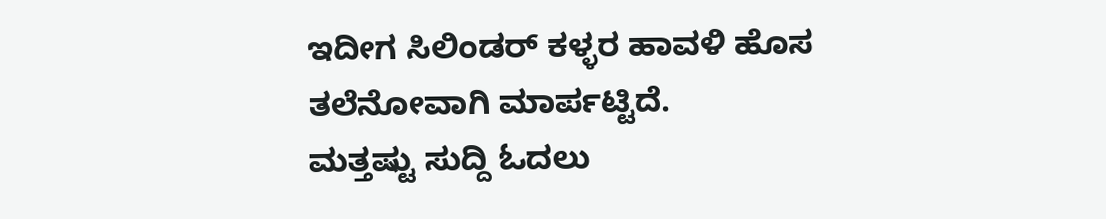ಇದೀಗ ಸಿಲಿಂಡರ್ ಕಳ್ಳರ ಹಾವಳಿ ಹೊಸ ತಲೆನೋವಾಗಿ ಮಾರ್ಪಟ್ಟಿದೆ.
ಮತ್ತಷ್ಟು ಸುದ್ದಿ ಓದಲು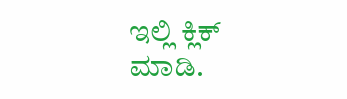ಇಲ್ಲಿ ಕ್ಲಿಕ್ ಮಾಡಿ.